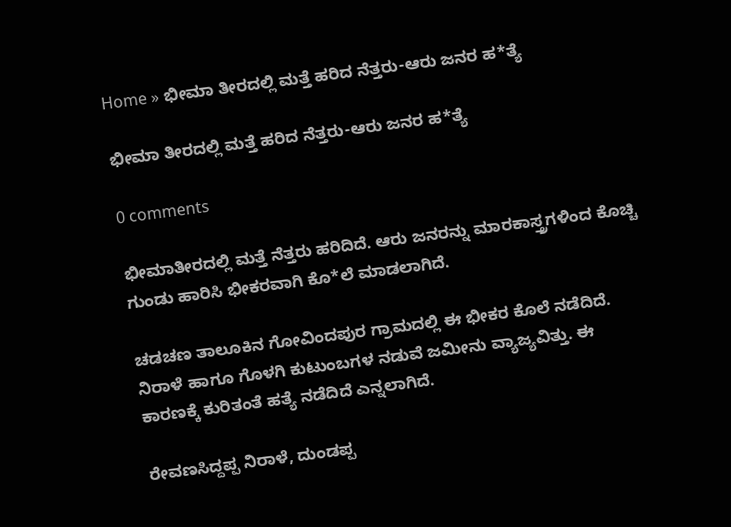Home » ಭೀಮಾ ತೀರದಲ್ಲಿ ಮತ್ತೆ ಹರಿದ ನೆತ್ತರು-ಆರು ಜನರ ಹ*ತ್ಯೆ

ಭೀಮಾ ತೀರದಲ್ಲಿ ಮತ್ತೆ ಹರಿದ ನೆತ್ತರು-ಆರು ಜನರ ಹ*ತ್ಯೆ

0 comments

ಭೀಮಾತೀರದಲ್ಲಿ ಮತ್ತೆ ನೆತ್ತರು ಹರಿದಿದೆ. ಆರು ಜನರನ್ನು ಮಾರಕಾಸ್ತ್ರಗಳಿಂದ ಕೊಚ್ಚಿ ಗುಂಡು ಹಾರಿಸಿ ಭೀಕರವಾಗಿ ಕೊ*ಲೆ ಮಾಡಲಾಗಿದೆ.

ಚಡಚಣ ತಾಲೂಕಿನ ಗೋವಿಂದಪುರ ಗ್ರಾಮದಲ್ಲಿ ಈ ಭೀಕರ ಕೊಲೆ ನಡೆದಿದೆ. ನಿರಾಳೆ ಹಾಗೂ ಗೊಳಗಿ ಕುಟುಂಬಗಳ ನಡುವೆ ಜಮೀನು ವ್ಯಾಜ್ಯವಿತ್ತು. ಈ ಕಾರಣಕ್ಕೆ ಕುರಿತಂತೆ ಹತ್ಯೆ ನಡೆದಿದೆ ಎನ್ನಲಾಗಿದೆ.

ರೇವಣಸಿದ್ದಪ್ಪ ನಿರಾಳೆ, ದುಂಡಪ್ಪ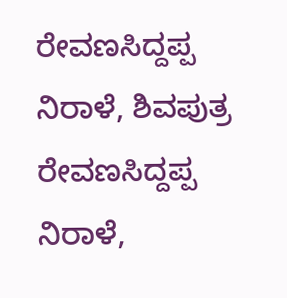ರೇವಣಸಿದ್ದಪ್ಪ ನಿರಾಳೆ, ಶಿವಪುತ್ರ ರೇವಣಸಿದ್ದಪ್ಪ ನಿರಾಳೆ,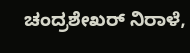ಚಂದ್ರಶೇಖರ್‌ ನಿರಾಳೆ,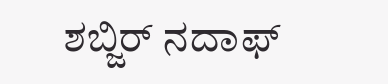ಶಬ್ಜಿರ್‌ ನದಾಫ್‌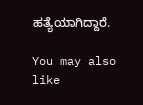ಹತ್ಯೆಯಾಗಿದ್ದಾರೆ.

You may also like